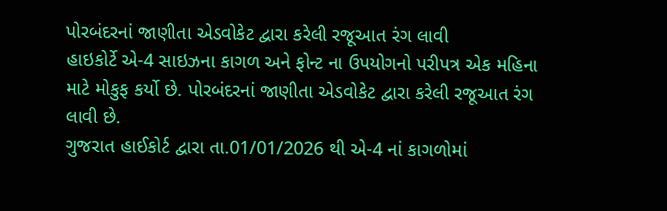પોરબંદરનાં જાણીતા એડવોકેટ દ્વારા કરેલી રજૂઆત રંગ લાવી
હાઇકોર્ટે એ-4 સાઇઝના કાગળ અને ફોન્ટ ના ઉપયોગનો પરીપત્ર એક મહિના માટે મોકુફ કર્યો છે. પોરબંદરનાં જાણીતા એડવોકેટ દ્વારા કરેલી રજૂઆત રંગ લાવી છે.
ગુજરાત હાઈકોર્ટ દ્વારા તા.01/01/2026 થી એ-4 નાં કાગળોમાં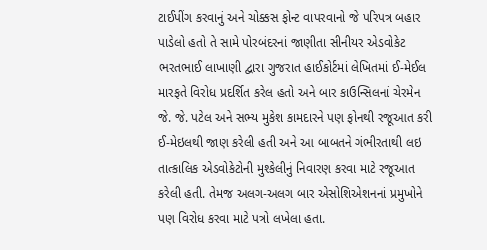ટાઈપીંગ કરવાનું અને ચોક્કસ ફોન્ટ વાપરવાનો જે પરિપત્ર બહાર પાડેલો હતો તે સામે પોરબંદરનાં જાણીતા સીનીયર એડવોકેટ ભરતભાઈ લાખાણી દ્વારા ગુજરાત હાઈકોર્ટમાં લેખિતમાં ઈ-મેઈલ મારફતે વિરોધ પ્રદર્શિત કરેલ હતો અને બાર કાઉન્સિલનાં ચેરમેન જે. જે. પટેલ અને સભ્ય મુકેશ કામદારને પણ ફોનથી રજૂઆત કરી ઈ-મેઇલથી જાણ કરેલી હતી અને આ બાબતને ગંભીરતાથી લઇ તાત્કાલિક એડવોકેટોની મુશ્કેલીનું નિવારણ કરવા માટે રજૂઆત કરેલી હતી. તેમજ અલગ-અલગ બાર એસોશિએશનનાં પ્રમુખોને પણ વિરોધ કરવા માટે પત્રો લખેલા હતા.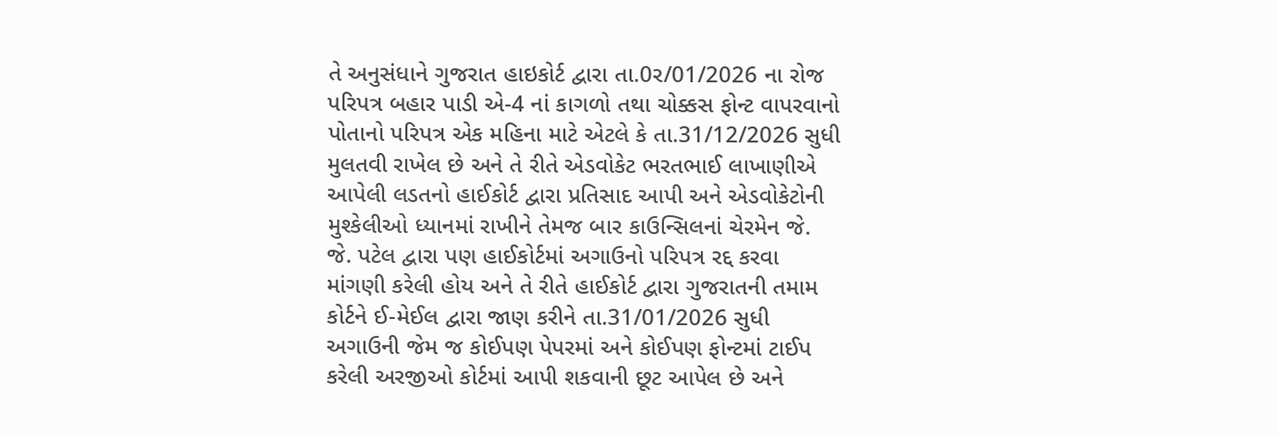તે અનુસંધાને ગુજરાત હાઇકોર્ટ દ્વારા તા.0ર/01/2026 ના રોજ પરિપત્ર બહાર પાડી એ-4 નાં કાગળો તથા ચોક્કસ ફોન્ટ વાપરવાનો પોતાનો પરિપત્ર એક મહિના માટે એટલે કે તા.31/12/2026 સુધી મુલતવી રાખેલ છે અને તે રીતે એડવોકેટ ભરતભાઈ લાખાણીએ આપેલી લડતનો હાઈકોર્ટ દ્વારા પ્રતિસાદ આપી અને એડવોકેટોની મુશ્કેલીઓ ધ્યાનમાં રાખીને તેમજ બાર કાઉન્સિલનાં ચેરમેન જે. જે. પટેલ દ્વારા પણ હાઈકોર્ટમાં અગાઉનો પરિપત્ર રદ્દ કરવા માંગણી કરેલી હોય અને તે રીતે હાઈકોર્ટ દ્વારા ગુજરાતની તમામ કોર્ટને ઈ-મેઈલ દ્વારા જાણ કરીને તા.31/01/2026 સુધી અગાઉની જેમ જ કોઈપણ પેપરમાં અને કોઈપણ ફોન્ટમાં ટાઈપ કરેલી અરજીઓ કોર્ટમાં આપી શકવાની છૂટ આપેલ છે અને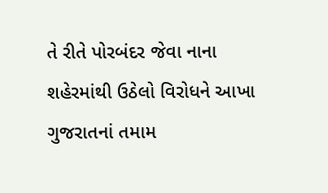તે રીતે પોરબંદર જેવા નાના શહેરમાંથી ઉઠેલો વિરોધને આખા ગુજરાતનાં તમામ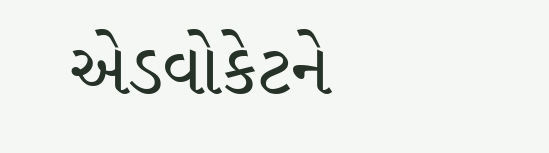એડવોકેટને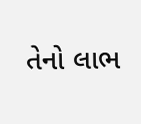તેનો લાભ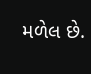મળેલ છે.